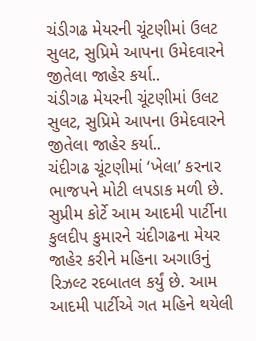ચંડીગઢ મેયરની ચૂંટણીમાં ઉલટ સુલટ, સુપ્રિમે આપના ઉમેદવારને જીતેલા જાહેર કર્યા..
ચંડીગઢ મેયરની ચૂંટણીમાં ઉલટ સુલટ, સુપ્રિમે આપના ઉમેદવારને જીતેલા જાહેર કર્યા..
ચંદીગઢ ચૂંટણીમાં ‘ખેલા’ કરનાર ભાજપને મોટી લપડાક મળી છે. સુપ્રીમ કોર્ટે આમ આદમી પાર્ટીના કુલદીપ કુમારને ચંદીગઢના મેયર જાહેર કરીને મહિના અગાઉનું રિઝલ્ટ રદબાતલ કર્યું છે. આમ આદમી પાર્ટીએ ગત મહિને થયેલી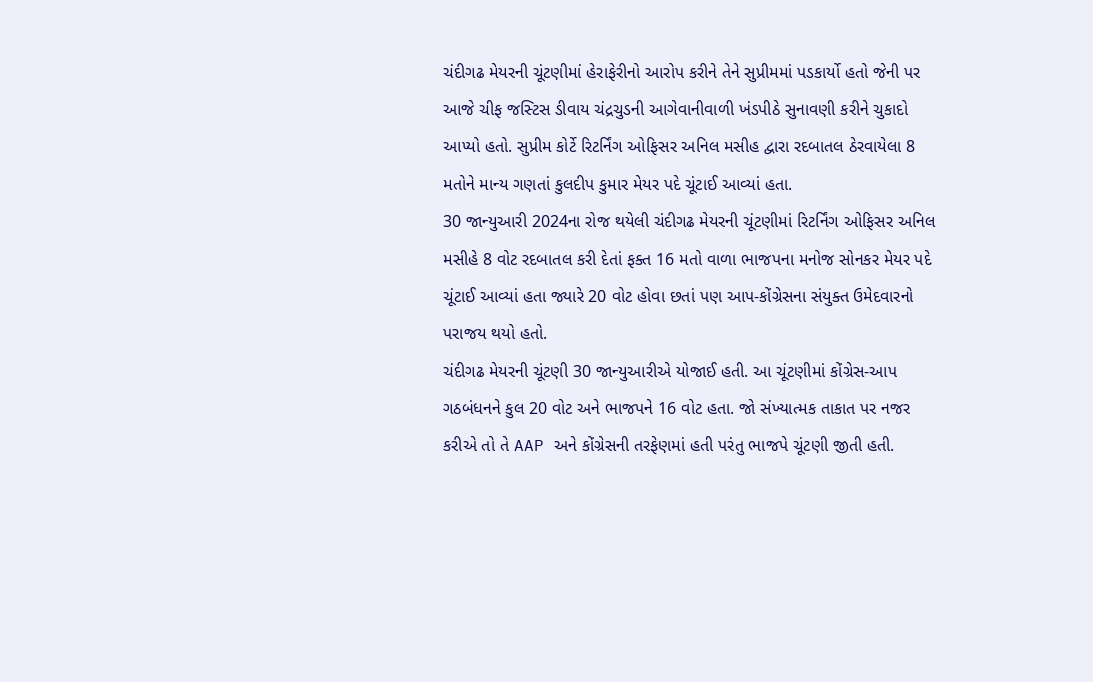ચંદીગઢ મેયરની ચૂંટણીમાં હેરાફેરીનો આરોપ કરીને તેને સુપ્રીમમાં પડકાર્યો હતો જેની પર આજે ચીફ જસ્ટિસ ડીવાય ચંદ્રચુડની આગેવાનીવાળી ખંડપીઠે સુનાવણી કરીને ચુકાદો આપ્યો હતો. સુપ્રીમ કોર્ટે રિટર્નિંગ ઓફિસર અનિલ મસીહ દ્વારા રદબાતલ ઠેરવાયેલા 8 મતોને માન્ય ગણતાં કુલદીપ કુમાર મેયર પદે ચૂંટાઈ આવ્યાં હતા.
30 જાન્યુઆરી 2024ના રોજ થયેલી ચંદીગઢ મેયરની ચૂંટણીમાં રિટર્નિંગ ઓફિસર અનિલ મસીહે 8 વોટ રદબાતલ કરી દેતાં ફક્ત 16 મતો વાળા ભાજપના મનોજ સોનકર મેયર પદે ચૂંટાઈ આવ્યાં હતા જ્યારે 20 વોટ હોવા છતાં પણ આપ-કોંગ્રેસના સંયુક્ત ઉમેદવારનો પરાજય થયો હતો.
ચંદીગઢ મેયરની ચૂંટણી 30 જાન્યુઆરીએ યોજાઈ હતી. આ ચૂંટણીમાં કોંગ્રેસ-આપ ગઠબંધનને કુલ 20 વોટ અને ભાજપને 16 વોટ હતા. જો સંખ્યાત્મક તાકાત પર નજર કરીએ તો તે AAP અને કોંગ્રેસની તરફેણમાં હતી પરંતુ ભાજપે ચૂંટણી જીતી હતી.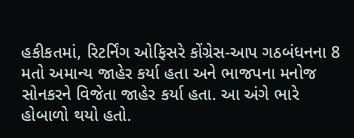હકીકતમાં, રિટર્નિંગ ઓફિસરે કોંગ્રેસ-આપ ગઠબંધનના 8 મતો અમાન્ય જાહેર કર્યા હતા અને ભાજપના મનોજ સોનકરને વિજેતા જાહેર કર્યા હતા. આ અંગે ભારે હોબાળો થયો હતો.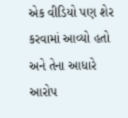એક વીડિયો પણ શેર કરવામાં આવ્યો હતો અને તેના આધારે આરોપ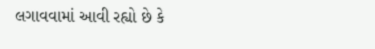લગાવવામાં આવી રહ્યો છે કે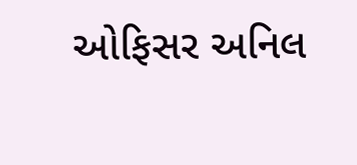ઓફિસર અનિલ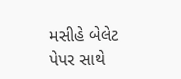મસીહે બેલેટ પેપર સાથે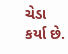ચેડા કર્યા છે.